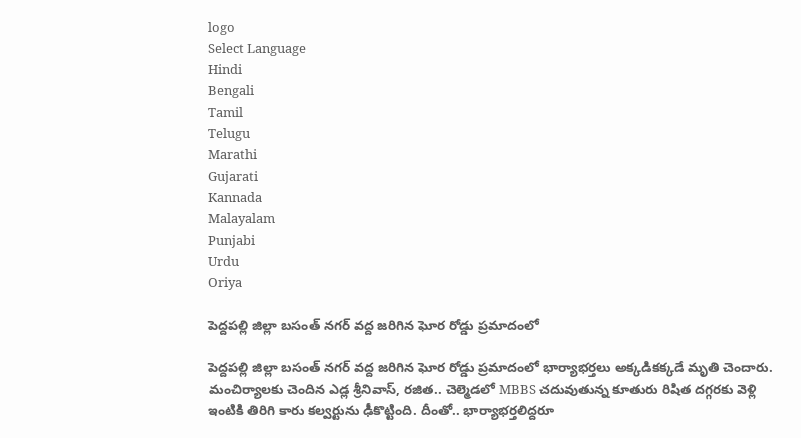logo
Select Language
Hindi
Bengali
Tamil
Telugu
Marathi
Gujarati
Kannada
Malayalam
Punjabi
Urdu
Oriya

పెద్దపల్లి జిల్లా బసంత్ నగర్ వద్ద జరిగిన ఘోర రోడ్డు ప్రమాదంలో

పెద్దపల్లి జిల్లా బసంత్ నగర్ వద్ద జరిగిన ఘోర రోడ్డు ప్రమాదంలో భార్యాభర్తలు అక్కడికక్కడే మృతి చెందారు. మంచిర్యాలకు చెందిన ఎడ్ల శ్రీనివాస్, రజిత.. చెల్మెడలో MBBS చదువుతున్న కూతురు రిషిత దగ్గరకు వెళ్లి ఇంటికి తిరిగి కారు కల్వర్టును ఢీకొట్టింది. దీంతో.. భార్యాభర్తలిద్దరూ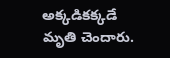అక్కడికక్కడే మృతి చెందారు.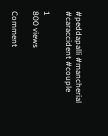#peddapalli #mancherial #caraccident #couple

1
800 views

Comment